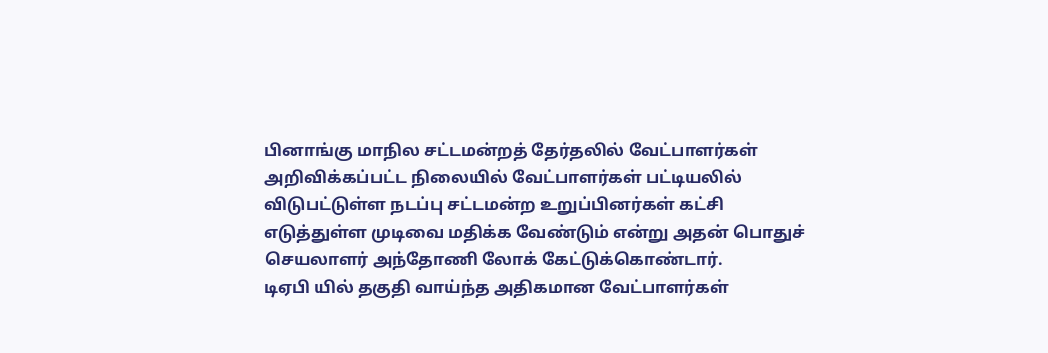பினாங்கு மாநில சட்டமன்றத் தேர்தலில் வேட்பாளர்கள் அறிவிக்கப்பட்ட நிலையில் வேட்பாளர்கள் பட்டியலில் விடுபட்டுள்ள நடப்பு சட்டமன்ற உறுப்பினர்கள் கட்சி எடுத்துள்ள முடிவை மதிக்க வேண்டும் என்று அதன் பொதுச் செயலாளர் அந்தோணி லோக் கேட்டுக்கொண்டார்.
டிஏபி யில் தகுதி வாய்ந்த அதிகமான வேட்பாளர்கள்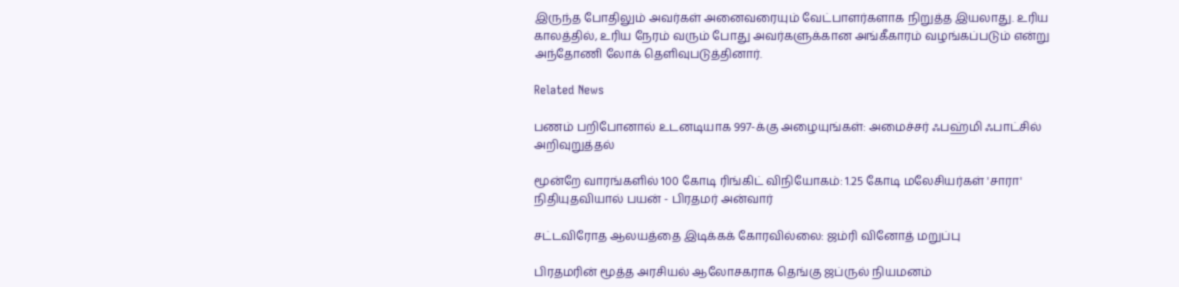இருந்த போதிலும் அவர்கள் அனைவரையும் வேட்பாளர்களாக நிறுத்த இயலாது. உரிய காலத்தில், உரிய நேரம் வரும் போது அவர்களுக்கான அங்கீகாரம் வழங்கப்படும் என்று அந்தோணி லோக் தெளிவுபடுத்தினார்.

Related News

பணம் பறிபோனால் உடனடியாக 997-க்கு அழையுங்கள்: அமைச்சர் ஃபஹ்மி ஃபாட்சில் அறிவுறுத்தல்

மூன்றே வாரங்களில் 100 கோடி ரிங்கிட் விநியோகம்: 1.25 கோடி மலேசியர்கள் 'சாரா' நிதியுதவியால் பயன் - பிரதமர் அன்வார்

சட்டவிரோத ஆலயத்தை இடிக்கக் கோரவில்லை: ஜம்ரி வினோத் மறுப்பு

பிரதமரின் மூத்த அரசியல் ஆலோசகராக தெங்கு ஜப்ருல் நியமனம்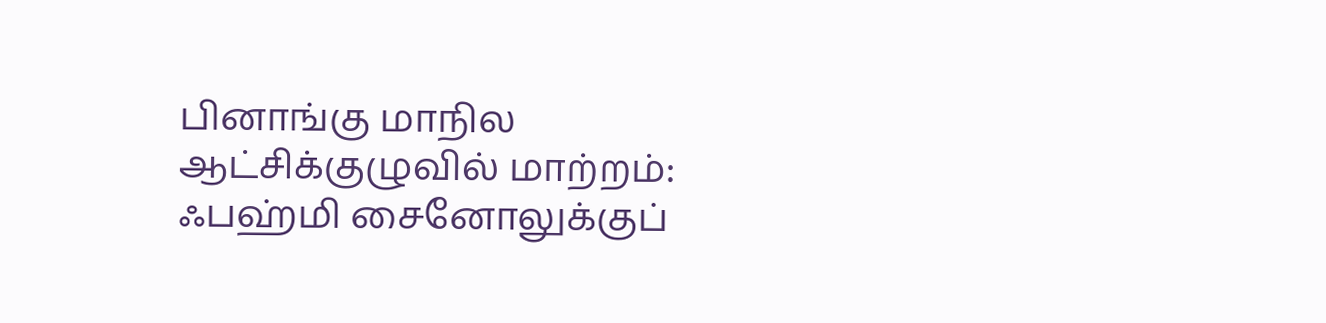பினாங்கு மாநில ஆட்சிக்குழுவில் மாற்றம்: ஃபஹ்மி சைனோலுக்குப்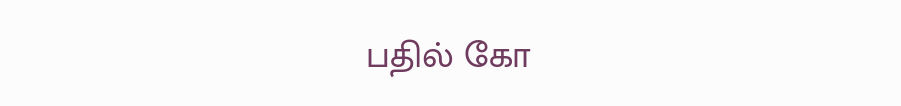பதில் கோ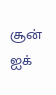சூன் ஐக்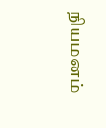நியமனம்